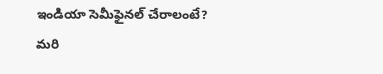ఇండియా సెమీఫైనల్ చేరాలంటే?
మరి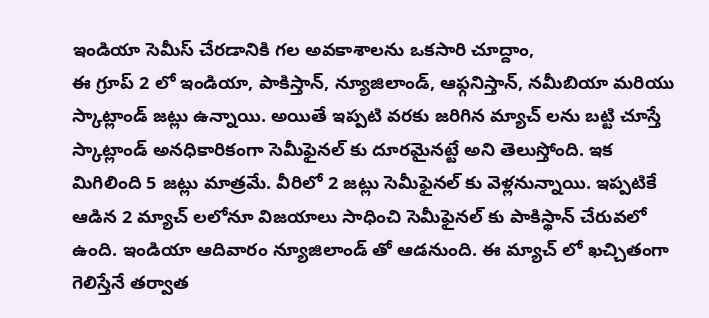ఇండియా సెమీస్ చేరడానికి గల అవకాశాలను ఒకసారి చూద్దాం,
ఈ గ్రూప్ 2 లో ఇండియా, పాకిస్తాన్, న్యూజిలాండ్, ఆఫ్గనిస్తాన్, నమీబియా మరియు స్కాట్లాండ్ జట్లు ఉన్నాయి. అయితే ఇప్పటి వరకు జరిగిన మ్యాచ్ లను బట్టి చూస్తే స్కాట్లాండ్ అనధికారికంగా సెమీఫైనల్ కు దూరమైనట్టే అని తెలుస్తోంది. ఇక మిగిలింది 5 జట్లు మాత్రమే. వీరిలో 2 జట్లు సెమీఫైనల్ కు వెళ్లనున్నాయి. ఇప్పటికే ఆడిన 2 మ్యాచ్ లలోనూ విజయాలు సాధించి సెమీఫైనల్ కు పాకిస్థాన్ చేరువలో ఉంది. ఇండియా ఆదివారం న్యూజిలాండ్ తో ఆడనుంది. ఈ మ్యాచ్ లో ఖచ్చితంగా గెలిస్తేనే తర్వాత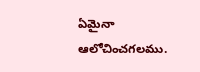ఏమైనా ఆలోచించగలము.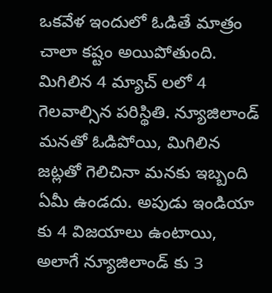ఒకవేళ ఇందులో ఓడితే మాత్రం చాలా కష్టం అయిపోతుంది.
మిగిలిన 4 మ్యాచ్ లలో 4 గెలవాల్సిన పరిస్థితి. న్యూజిలాండ్ మనతో ఓడిపోయి, మిగిలిన జట్లతో గెలిచినా మనకు ఇబ్బంది ఏమీ ఉండదు. అపుడు ఇండియా కు 4 విజయాలు ఉంటాయి, అలాగే న్యూజిలాండ్ కు 3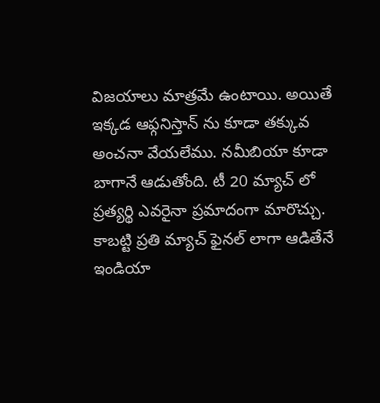విజయాలు మాత్రమే ఉంటాయి. అయితే ఇక్కడ ఆఫ్గనిస్తాన్ ను కూడా తక్కువ అంచనా వేయలేము. నమీబియా కూడా బాగానే ఆడుతోంది. టీ 20 మ్యాచ్ లో ప్రత్యర్థి ఎవరైనా ప్రమాదంగా మారొచ్చు. కాబట్టి ప్రతి మ్యాచ్ ఫైనల్ లాగా ఆడితేనే ఇండియా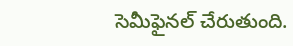సెమీఫైనల్ చేరుతుంది.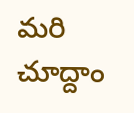మరి చూద్దాం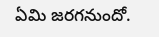ఏమి జరగనుందో.